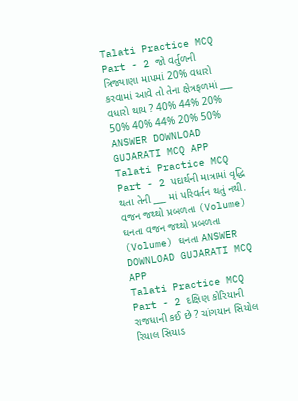Talati Practice MCQ Part - 2 જો વર્તુળની ત્રિજ્યાણા માપમાં 20% વધારો કરવામાં આવે તો તેના ક્ષેત્રફળમાં ___ વધારો થાય ? 40% 44% 20% 50% 40% 44% 20% 50% ANSWER DOWNLOAD GUJARATI MCQ APP
Talati Practice MCQ Part - 2 પદાર્થની માત્રામાં વૃદ્ધિ થતા તેની ___ માં પરિવર્તન થતું નથી. વજન જથ્થો પ્રબળતા (Volume) ઘનતા વજન જથ્થો પ્રબળતા (Volume) ઘનતા ANSWER DOWNLOAD GUJARATI MCQ APP
Talati Practice MCQ Part - 2 દક્ષિણ કોરિયાની રાજધાની કઈ છે ? ચાંગયાન સિયોલ રિયાલ સિયાડ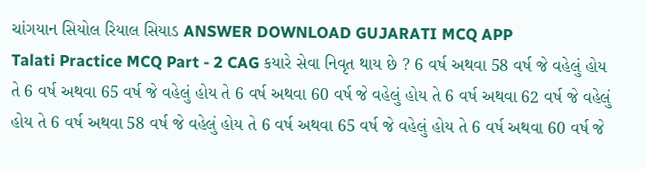ચાંગયાન સિયોલ રિયાલ સિયાડ ANSWER DOWNLOAD GUJARATI MCQ APP
Talati Practice MCQ Part - 2 CAG કયારે સેવા નિવૃત થાય છે ? 6 વર્ષ અથવા 58 વર્ષ જે વહેલું હોય તે 6 વર્ષ અથવા 65 વર્ષ જે વહેલું હોય તે 6 વર્ષ અથવા 60 વર્ષ જે વહેલું હોય તે 6 વર્ષ અથવા 62 વર્ષ જે વહેલું હોય તે 6 વર્ષ અથવા 58 વર્ષ જે વહેલું હોય તે 6 વર્ષ અથવા 65 વર્ષ જે વહેલું હોય તે 6 વર્ષ અથવા 60 વર્ષ જે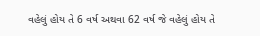વહેલું હોય તે 6 વર્ષ અથવા 62 વર્ષ જે વહેલું હોય તે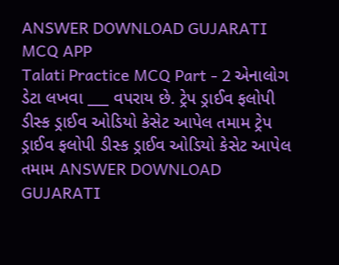ANSWER DOWNLOAD GUJARATI MCQ APP
Talati Practice MCQ Part - 2 એનાલોગ ડેટા લખવા ___ વપરાય છે. ટ્રેપ ડ્રાઈવ ફલોપી ડીસ્ક ડ્રાઈવ ઓડિયો કેસેટ આપેલ તમામ ટ્રેપ ડ્રાઈવ ફલોપી ડીસ્ક ડ્રાઈવ ઓડિયો કેસેટ આપેલ તમામ ANSWER DOWNLOAD GUJARATI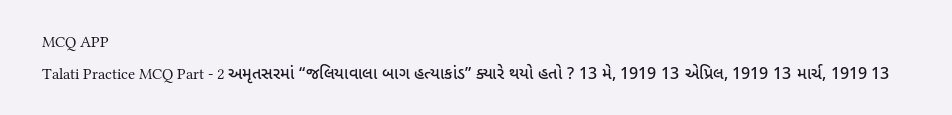MCQ APP
Talati Practice MCQ Part - 2 અમૃતસરમાં “જલિયાવાલા બાગ હત્યાકાંડ” ક્યારે થયો હતો ? 13 મે, 1919 13 એપ્રિલ, 1919 13 માર્ચ, 1919 13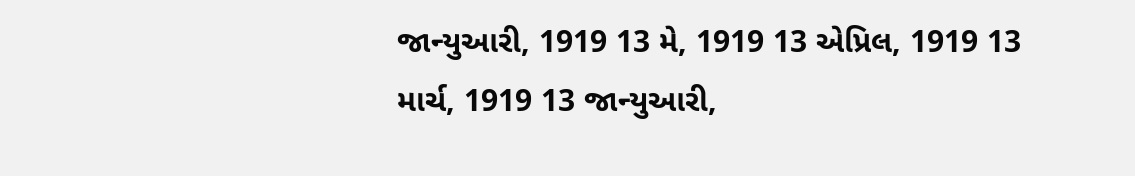જાન્યુઆરી, 1919 13 મે, 1919 13 એપ્રિલ, 1919 13 માર્ચ, 1919 13 જાન્યુઆરી,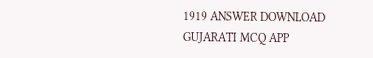1919 ANSWER DOWNLOAD GUJARATI MCQ APP